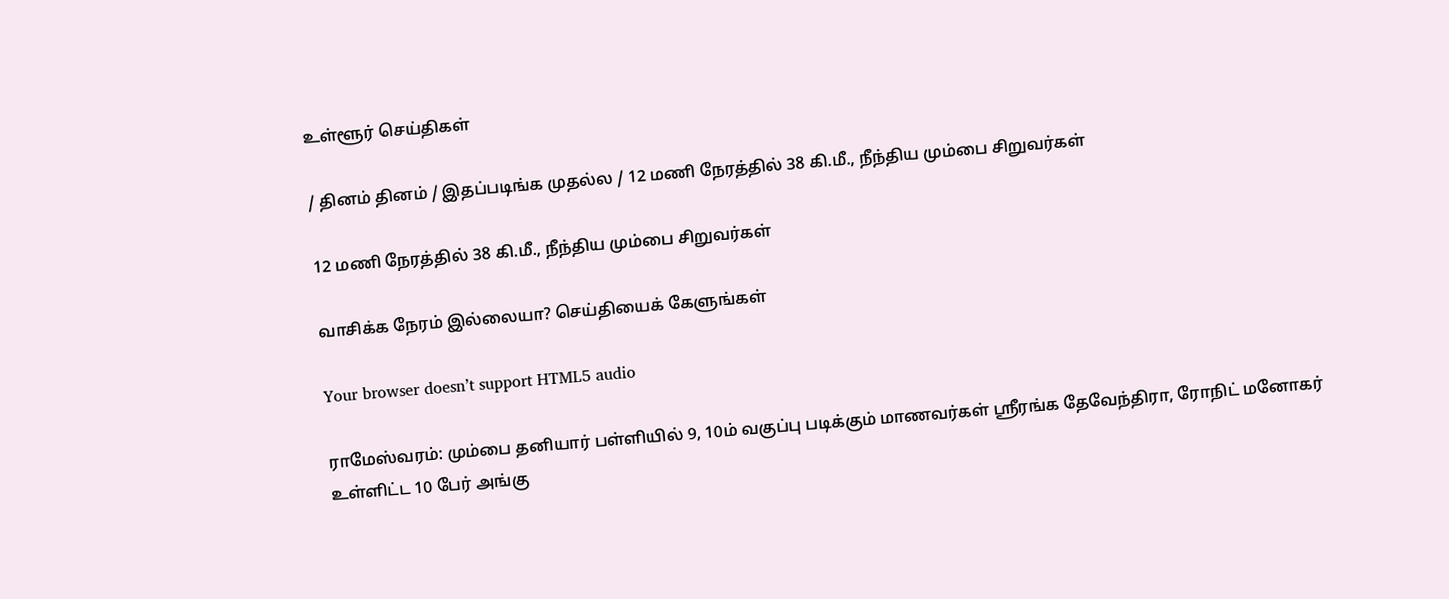உள்ளூர் செய்திகள்

/ தினம் தினம் / இதப்படிங்க முதல்ல / 12 மணி நேரத்தில் 38 கி.மீ., நீந்திய மும்பை சிறுவர்கள்

12 மணி நேரத்தில் 38 கி.மீ., நீந்திய மும்பை சிறுவர்கள்

வாசிக்க நேரம் இல்லையா? செய்தியைக் கேளுங்கள்

Your browser doesn’t support HTML5 audio

ராமேஸ்வரம்: மும்பை தனியார் பள்ளியில் 9, 10ம் வகுப்பு படிக்கும் மாணவர்கள் ஸ்ரீரங்க தேவேந்திரா, ரோநிட் மனோகர் உள்ளிட்ட 10 பேர் அங்கு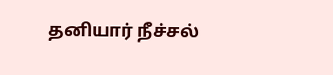தனியார் நீச்சல்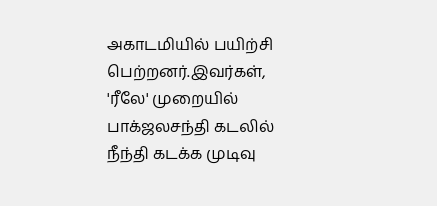அகாடமியில் பயிற்சி பெற்றனர்.இவர்கள், 'ரீலே' முறையில் பாக்ஜலசந்தி கடலில் நீந்தி கடக்க முடிவு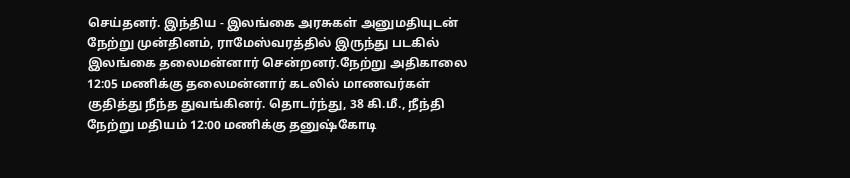செய்தனர். இந்திய - இலங்கை அரசுகள் அனுமதியுடன் நேற்று முன்தினம், ராமேஸ்வரத்தில் இருந்து படகில் இலங்கை தலைமன்னார் சென்றனர்.நேற்று அதிகாலை 12:05 மணிக்கு தலைமன்னார் கடலில் மாணவர்கள் குதித்து நீந்த துவங்கினர். தொடர்ந்து, 38 கி.மீ., நீந்தி நேற்று மதியம் 12:00 மணிக்கு தனுஷ்கோடி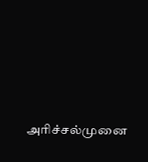அரிச்சல்முனை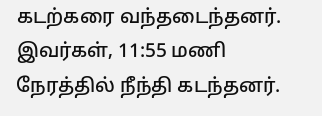கடற்கரை வந்தடைந்தனர். இவர்கள், 11:55 மணி நேரத்தில் நீந்தி கடந்தனர்.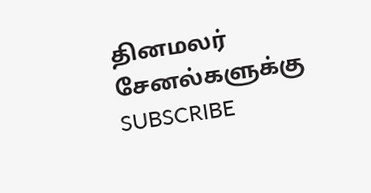தினமலர் சேனல்களுக்கு SUBSCRIBE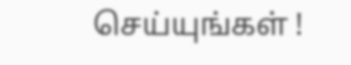செய்யுங்கள் !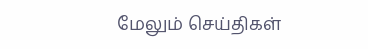மேலும் செய்திகள்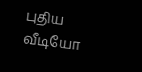புதிய வீடியோ